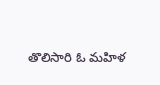తొలిసారి ఓ మహిళ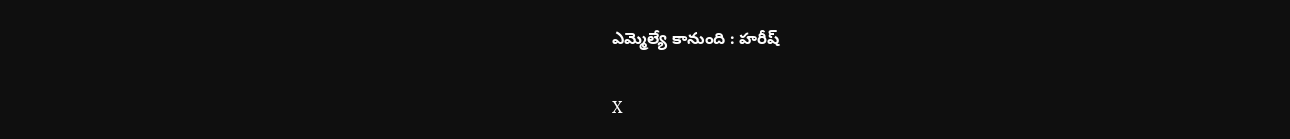ఎమ్మెల్యే కానుంది : హరీష్

X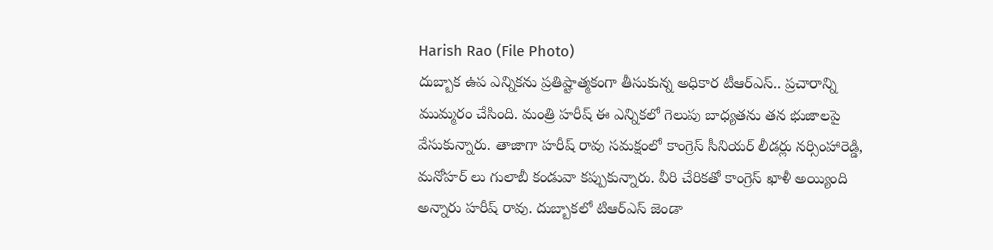Harish Rao (File Photo)
దుబ్బాక ఉప ఎన్నికను ప్రతిష్టాత్మకంగా తీసుకున్న అధికార టీఆర్ఎస్.. ప్రచారాన్ని ముమ్మరం చేసింది. మంత్రి హరీష్ ఈ ఎన్నికలో గెలుపు బాధ్యతను తన భుజాలపై వేసుకున్నారు. తాజాగా హరీష్ రావు సమక్షంలో కాంగ్రెస్ సీనియర్ లీడర్లు నర్సింహారెడ్డి, మనోహర్ లు గులాబీ కండువా కప్పుకున్నారు. వీరి చేరికతో కాంగ్రెస్ ఖాళీ అయ్యింది అన్నారు హరీష్ రావు. దుబ్బాకలో టిఆర్ఎస్ జెండా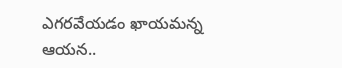ఎగరవేయడం ఖాయమన్న ఆయన..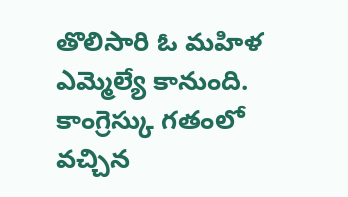తొలిసారి ఓ మహిళ ఎమ్మెల్యే కానుంది. కాంగ్రెస్కు గతంలో వచ్చిన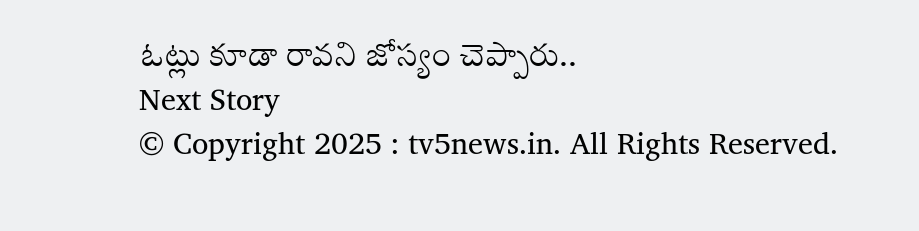ఓట్లు కూడా రావని జోస్యం చెప్పారు..
Next Story
© Copyright 2025 : tv5news.in. All Rights Reserved.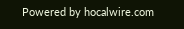Powered by hocalwire.com